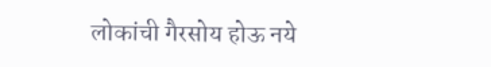लोकांची गैरसोय होऊ नये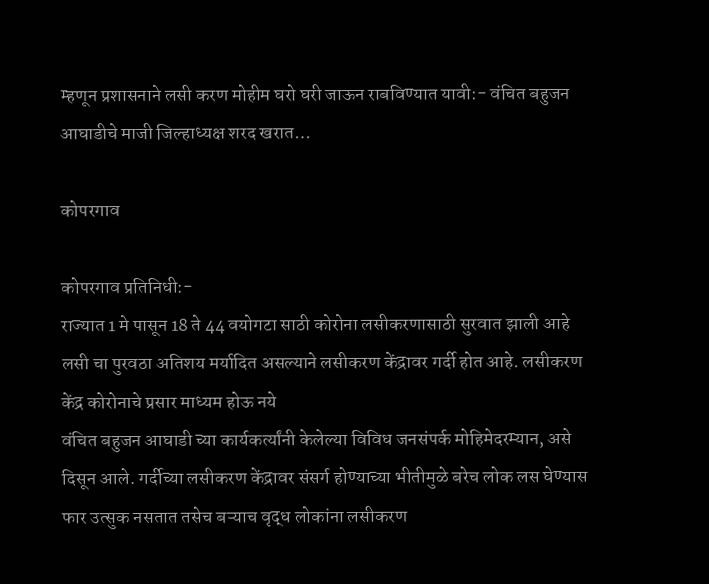म्हणून प्रशासनाने लसी करण मोहीम घरो घरी जाऊन राबविण्यात यावी:- वंचित बहुजन आघाडीचे माजी जिल्हाध्यक्ष शरद खरात…

कोपरगाव

कोपरगाव प्रतिनिधी:-
राज्यात 1 मे पासून 18 ते 44 वयोगटा साठी कोरोना लसीकरणासाठी सुरवात झाली आहे लसी चा पुरवठा अतिशय मर्यादित असल्याने लसीकरण केंद्रावर गर्दी होत आहे. लसीकरण केंद्र कोरोनाचे प्रसार माध्यम होऊ नये
वंचित बहुजन आघाडी च्या कार्यकर्त्यांनी केलेल्या विविध जनसंपर्क मोहिमेदरम्यान, असे दिसून आले. गर्दीच्या लसीकरण केंद्रावर संसर्ग होण्याच्या भीतीमुळे बरेच लोक लस घेण्यास फार उत्सुक नसतात तसेच बऱ्याच वृद्ध लोकांना लसीकरण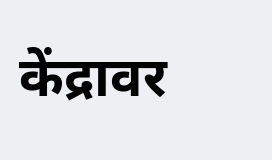केंद्रावर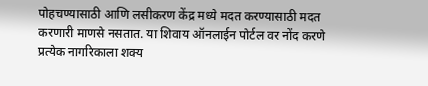पोहचण्यासाठी आणि लसीकरण केंद्र मध्ये मदत करण्यासाठी मदत करणारी माणसे नसतात. या शिवाय ऑनलाईन पोर्टल वर नोंद करणे प्रत्येक नागरिकाला शक्य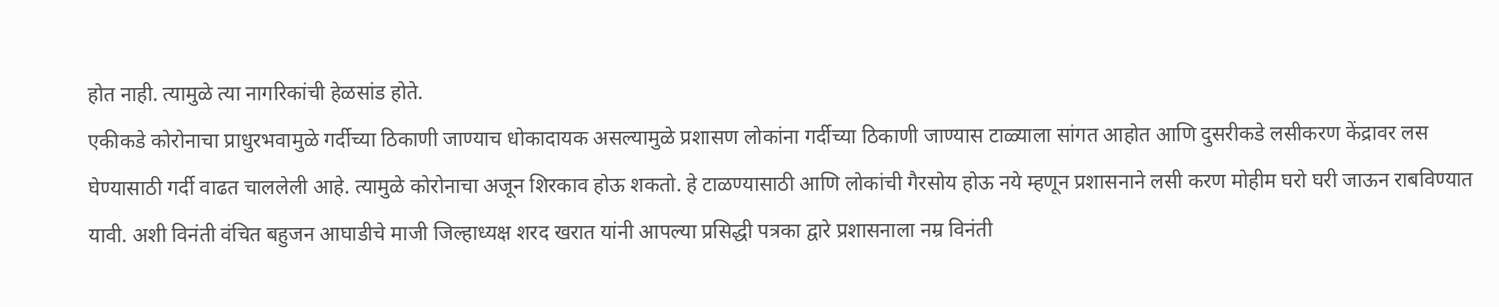होत नाही. त्यामुळे त्या नागरिकांची हेळसांड होते.
एकीकडे कोरोनाचा प्राधुरभवामुळे गर्दीच्या ठिकाणी जाण्याच धोकादायक असल्यामुळे प्रशासण लोकांना गर्दीच्या ठिकाणी जाण्यास टाळ्याला सांगत आहोत आणि दुसरीकडे लसीकरण केंद्रावर लस घेण्यासाठी गर्दी वाढत चाललेली आहे. त्यामुळे कोरोनाचा अजून शिरकाव होऊ शकतो. हे टाळण्यासाठी आणि लोकांची गैरसोय होऊ नये म्हणून प्रशासनाने लसी करण मोहीम घरो घरी जाऊन राबविण्यात यावी. अशी विनंती वंचित बहुजन आघाडीचे माजी जिल्हाध्यक्ष शरद खरात यांनी आपल्या प्रसिद्धी पत्रका द्वारे प्रशासनाला नम्र विनंती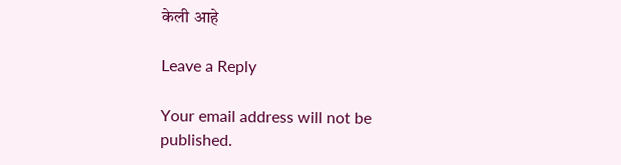केली आहे

Leave a Reply

Your email address will not be published.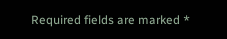Required fields are marked *